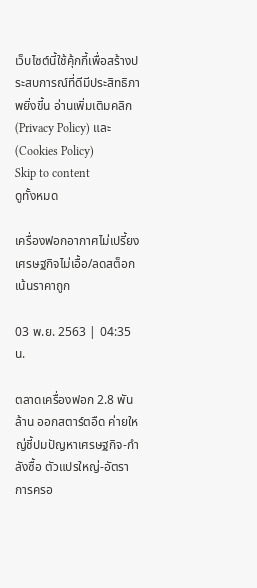เว็บไซต์นี้ใช้คุ้กกี้เพื่อสร้างประสบการณ์ที่ดีมีประสิทธิภาพยิ่งขี้น อ่านเพิ่มเติมคลิก (Privacy Policy) และ (Cookies Policy)
Skip to content
ดูทั้งหมด

เครื่องฟอกอากาศไม่เปรี้ยง เศรษฐกิจไม่เอื้อ/ลดสต็อกเน้นราคาถูก

03 พ.ย. 2563 | 04:35น.

ตลาดเครื่องฟอก 2.8 พันล้าน ออกสตาร์ตอืด ค่ายใหญ่ชี้ปมปัญหาเศรษฐกิจ-กำลังซื้อ ตัวแปรใหญ่-อัตราการครอ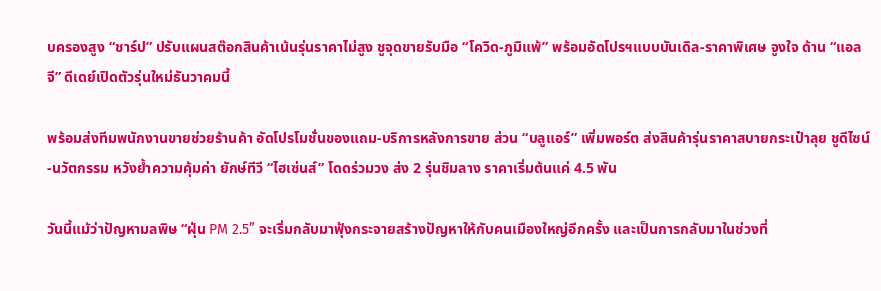บครองสูง “ชาร์ป” ปรับแผนสต๊อกสินค้าเน้นรุ่นราคาไม่สูง ชูจุดขายรับมือ “โควิด-ภูมิแพ้” พร้อมอัดโปรฯแบบบันเดิล-ราคาพิเศษ จูงใจ ด้าน “แอลจี” ดีเดย์เปิดตัวรุ่นใหม่ธันวาคมนี้

พร้อมส่งทีมพนักงานขายช่วยร้านค้า อัดโปรโมชั่นของแถม-บริการหลังการขาย ส่วน “บลูแอร์” เพิ่มพอร์ต ส่งสินค้ารุ่นราคาสบายกระเป๋าลุย ชูดีไซน์-นวัตกรรม หวังย้ำความคุ้มค่า ยักษ์ทีวี “ไฮเซ่นส์” โดดร่วมวง ส่ง 2 รุ่นชิมลาง ราคาเริ่มต้นแค่ 4.5 พัน

วันนี้แม้ว่าปัญหามลพิษ “ฝุ่น PM 2.5” จะเริ่มกลับมาฟุ้งกระจายสร้างปัญหาให้กับคนเมืองใหญ่อีกครั้ง และเป็นการกลับมาในช่วงที่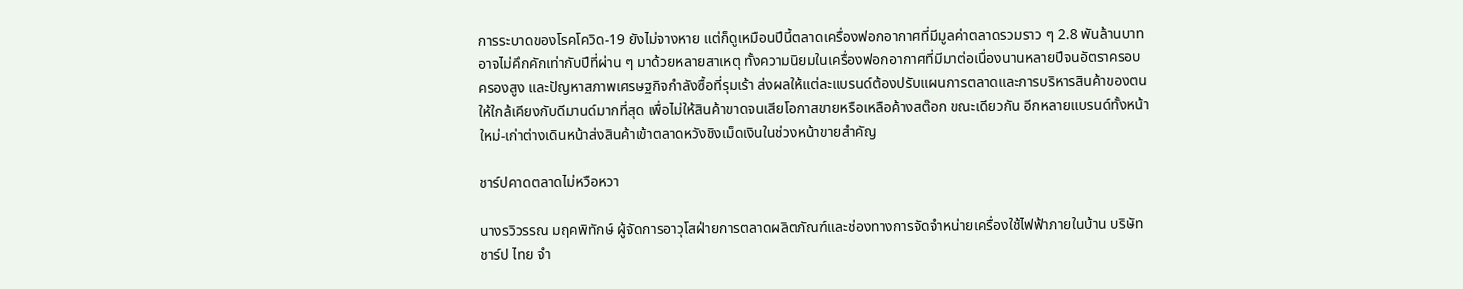การระบาดของโรคโควิด-19 ยังไม่จางหาย แต่ก็ดูเหมือนปีนี้ตลาดเครื่องฟอกอากาศที่มีมูลค่าตลาดรวมราว ๆ 2.8 พันล้านบาท อาจไม่คึกคักเท่ากับปีที่ผ่าน ๆ มาด้วยหลายสาเหตุ ทั้งความนิยมในเครื่องฟอกอากาศที่มีมาต่อเนื่องนานหลายปีจนอัตราครอบครองสูง และปัญหาสภาพเศรษฐกิจกำลังซื้อที่รุมเร้า ส่งผลให้แต่ละแบรนด์ต้องปรับแผนการตลาดและการบริหารสินค้าของตนให้ใกล้เคียงกับดีมานด์มากที่สุด เพื่อไม่ให้สินค้าขาดจนเสียโอกาสขายหรือเหลือค้างสต๊อก ขณะเดียวกัน อีกหลายแบรนด์ทั้งหน้าใหม่-เก่าต่างเดินหน้าส่งสินค้าเข้าตลาดหวังชิงเม็ดเงินในช่วงหน้าขายสำคัญ

ชาร์ปคาดตลาดไม่หวือหวา

นางรวิวรรณ มฤคพิทักษ์ ผู้จัดการอาวุโสฝ่ายการตลาดผลิตภัณฑ์และช่องทางการจัดจำหน่ายเครื่องใช้ไฟฟ้าภายในบ้าน บริษัท ชาร์ป ไทย จำ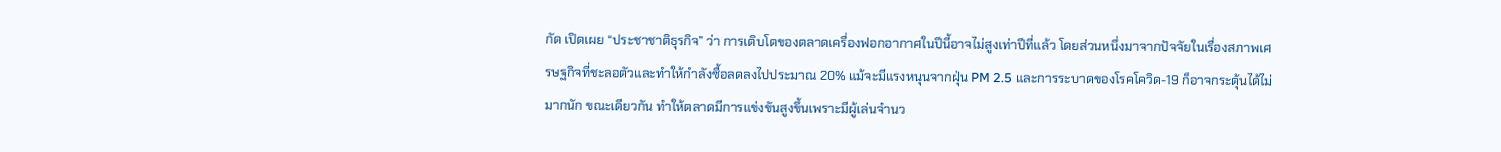กัด เปิดเผย “ประชาชาติธุรกิจ” ว่า การเติบโตของตลาดเครื่องฟอกอากาศในปีนี้อาจไม่สูงเท่าปีที่แล้ว โดยส่วนหนึ่งมาจากปัจจัยในเรื่องสภาพเศรษฐกิจที่ชะลอตัวและทำให้กำลังซื้อลดลงไปประมาณ 20% แม้จะมีแรงหนุนจากฝุ่น PM 2.5 และการระบาดของโรคโควิด-19 ก็อาจกระตุ้นได้ไม่มากนัก ขณะเดียวกัน ทำให้ตลาดมีการแข่งขันสูงขึ้นเพราะมีผู้เล่นจำนว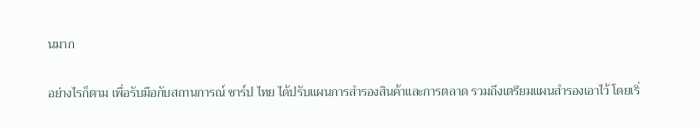นมาก

อย่างไรก็ตาม เพื่อรับมือกับสถานการณ์ ชาร์ป ไทย ได้ปรับแผนการสำรองสินค้าและการตลาด รวมถึงเตรียมแผนสำรองเอาไว้ โดยเริ่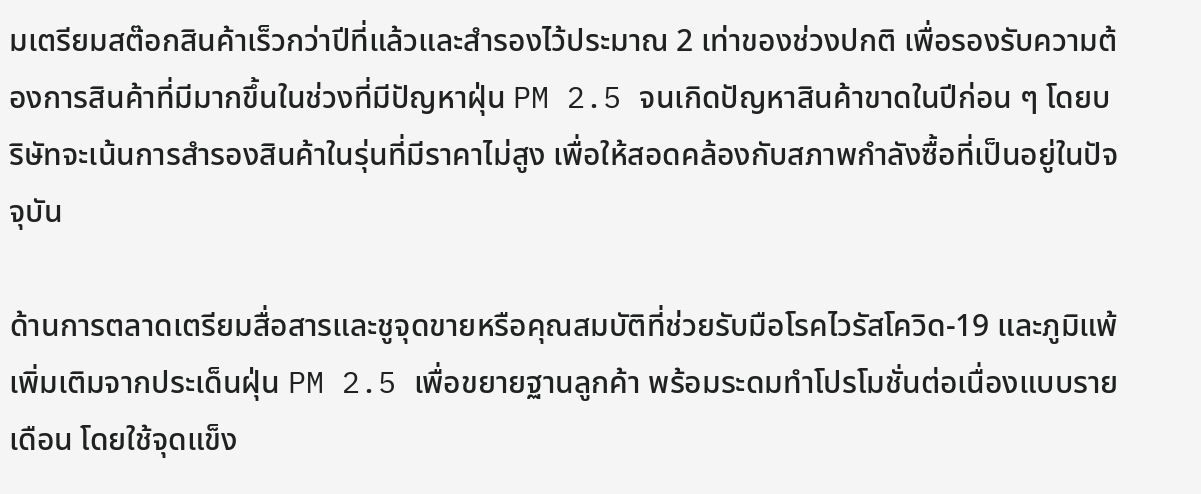มเตรียมสต๊อกสินค้าเร็วกว่าปีที่แล้วและสำรองไว้ประมาณ 2 เท่าของช่วงปกติ เพื่อรองรับความต้องการสินค้าที่มีมากขึ้นในช่วงที่มีปัญหาฝุ่น PM 2.5 จนเกิดปัญหาสินค้าขาดในปีก่อน ๆ โดยบริษัทจะเน้นการสำรองสินค้าในรุ่นที่มีราคาไม่สูง เพื่อให้สอดคล้องกับสภาพกำลังซื้อที่เป็นอยู่ในปัจจุบัน

ด้านการตลาดเตรียมสื่อสารและชูจุดขายหรือคุณสมบัติที่ช่วยรับมือโรคไวรัสโควิด-19 และภูมิแพ้เพิ่มเติมจากประเด็นฝุ่น PM 2.5 เพื่อขยายฐานลูกค้า พร้อมระดมทำโปรโมชั่นต่อเนื่องแบบรายเดือน โดยใช้จุดแข็ง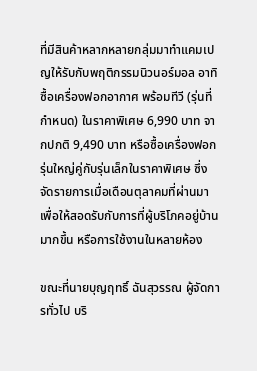ที่มีสินค้าหลากหลายกลุ่มมาทำแคมเปญให้รับกับพฤติกรรมนิวนอร์มอล อาทิ ซื้อเครื่องฟอกอากาศ พร้อมทีวี (รุ่นที่กำหนด) ในราคาพิเศษ 6,990 บาท จากปกติ 9,490 บาท หรือซื้อเครื่องฟอกรุ่นใหญ่คู่กับรุ่นเล็กในราคาพิเศษ ซึ่งจัดรายการเมื่อเดือนตุลาคมที่ผ่านมา เพื่อให้สอดรับกับการที่ผู้บริโภคอยู่บ้านมากขึ้น หรือการใช้งานในหลายห้อง

ขณะที่นายบุญฤทธิ์ ฉันสุวรรณ ผู้จัดการทั่วไป บริ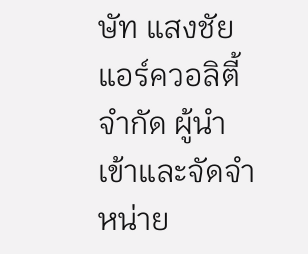ษัท แสงชัยแอร์ควอลิตี้ จำกัด ผู้นำเข้าและจัดจำหน่าย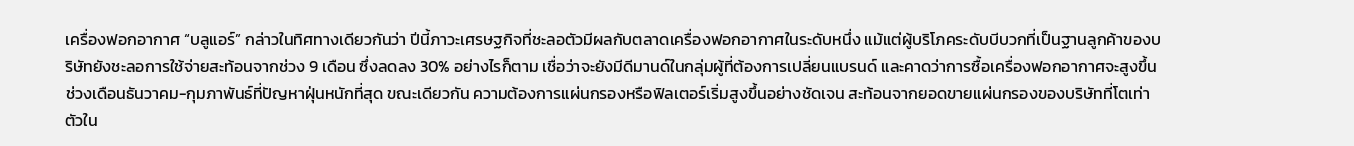เครื่องฟอกอากาศ “บลูแอร์” กล่าวในทิศทางเดียวกันว่า ปีนี้ภาวะเศรษฐกิจที่ชะลอตัวมีผลกับตลาดเครื่องฟอกอากาศในระดับหนึ่ง แม้แต่ผู้บริโภคระดับบีบวกที่เป็นฐานลูกค้าของบริษัทยังชะลอการใช้จ่ายสะท้อนจากช่วง 9 เดือน ซึ่งลดลง 30% อย่างไรก็ตาม เชื่อว่าจะยังมีดีมานด์ในกลุ่มผู้ที่ต้องการเปลี่ยนแบรนด์ และคาดว่าการซื้อเครื่องฟอกอากาศจะสูงขึ้นช่วงเดือนธันวาคม-กุมภาพันธ์ที่ปัญหาฝุ่นหนักที่สุด ขณะเดียวกัน ความต้องการแผ่นกรองหรือฟิลเตอร์เริ่มสูงขึ้นอย่างชัดเจน สะท้อนจากยอดขายแผ่นกรองของบริษัทที่โตเท่าตัวใน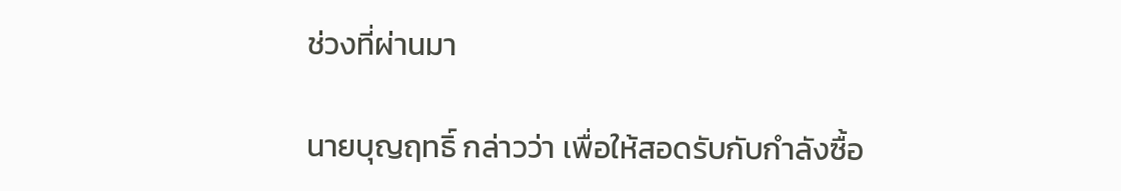ช่วงที่ผ่านมา

นายบุญฤทธิ์ กล่าวว่า เพื่อให้สอดรับกับกำลังซื้อ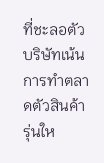ที่ชะลอตัว บริษัทเน้นการทำตลาดตัวสินค้ารุ่นให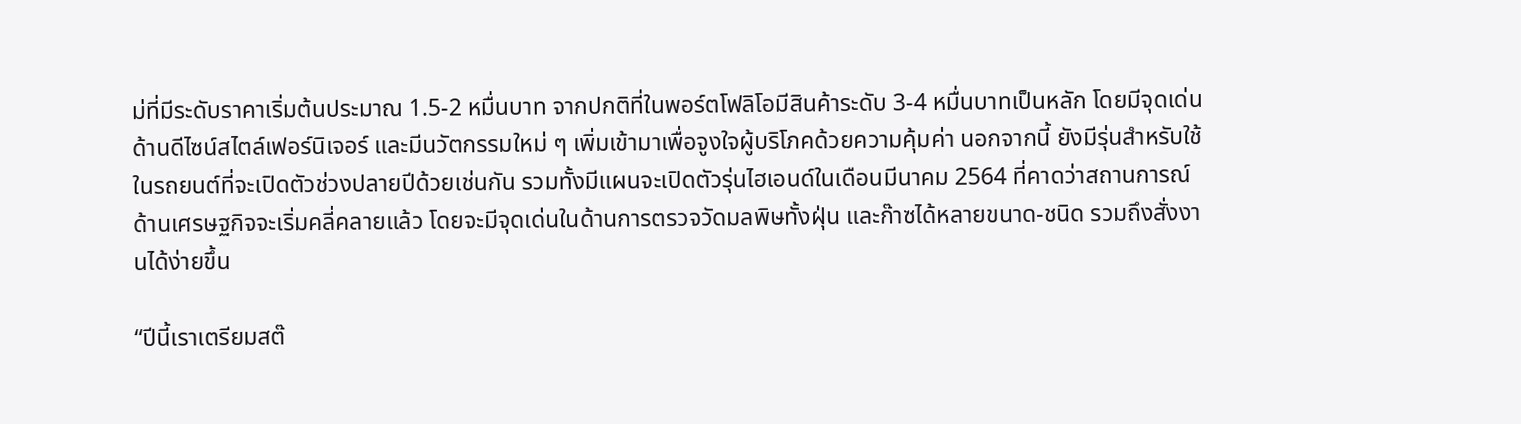ม่ที่มีระดับราคาเริ่มต้นประมาณ 1.5-2 หมื่นบาท จากปกติที่ในพอร์ตโฟลิโอมีสินค้าระดับ 3-4 หมื่นบาทเป็นหลัก โดยมีจุดเด่นด้านดีไซน์สไตล์เฟอร์นิเจอร์ และมีนวัตกรรมใหม่ ๆ เพิ่มเข้ามาเพื่อจูงใจผู้บริโภคด้วยความคุ้มค่า นอกจากนี้ ยังมีรุ่นสำหรับใช้ในรถยนต์ที่จะเปิดตัวช่วงปลายปีด้วยเช่นกัน รวมทั้งมีแผนจะเปิดตัวรุ่นไฮเอนด์ในเดือนมีนาคม 2564 ที่คาดว่าสถานการณ์ด้านเศรษฐกิจจะเริ่มคลี่คลายแล้ว โดยจะมีจุดเด่นในด้านการตรวจวัดมลพิษทั้งฝุ่น และก๊าซได้หลายขนาด-ชนิด รวมถึงสั่งงานได้ง่ายขึ้น

“ปีนี้เราเตรียมสต๊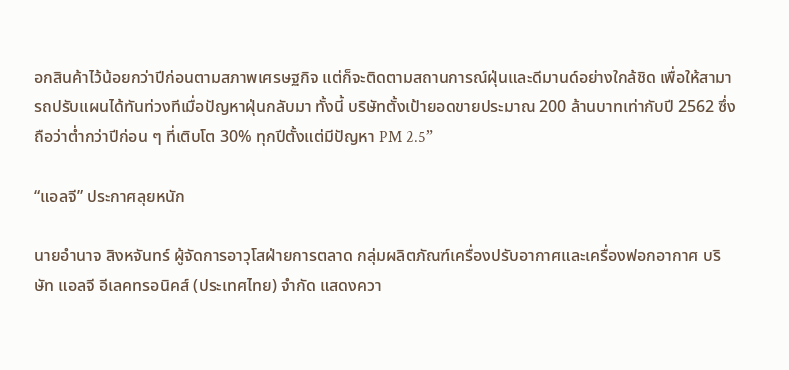อกสินค้าไว้น้อยกว่าปีก่อนตามสภาพเศรษฐกิจ แต่ก็จะติดตามสถานการณ์ฝุ่นและดีมานด์อย่างใกล้ชิด เพื่อให้สามารถปรับแผนได้ทันท่วงทีเมื่อปัญหาฝุ่นกลับมา ทั้งนี้ บริษัทตั้งเป้ายอดขายประมาณ 200 ล้านบาทเท่ากับปี 2562 ซึ่งถือว่าต่ำกว่าปีก่อน ๆ ที่เติบโต 30% ทุกปีตั้งแต่มีปัญหา PM 2.5”

“แอลจี” ประกาศลุยหนัก

นายอำนาจ สิงหจันทร์ ผู้จัดการอาวุโสฝ่ายการตลาด กลุ่มผลิตภัณฑ์เครื่องปรับอากาศและเครื่องฟอกอากาศ บริษัท แอลจี อีเลคทรอนิคส์ (ประเทศไทย) จำกัด แสดงควา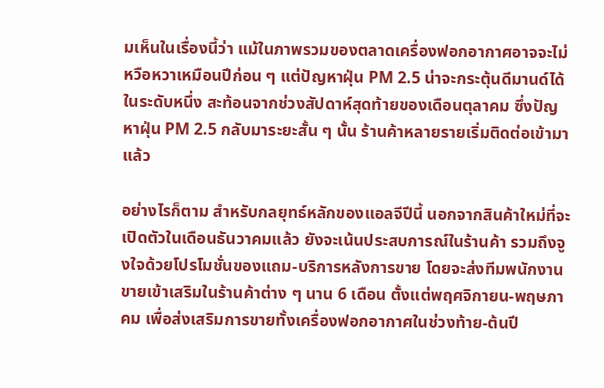มเห็นในเรื่องนี้ว่า แม้ในภาพรวมของตลาดเครื่องฟอกอากาศอาจจะไม่หวือหวาเหมือนปีก่อน ๆ แต่ปัญหาฝุ่น PM 2.5 น่าจะกระตุ้นดีมานด์ได้ในระดับหนึ่ง สะท้อนจากช่วงสัปดาห์สุดท้ายของเดือนตุลาคม ซึ่งปัญหาฝุ่น PM 2.5 กลับมาระยะสั้น ๆ นั้น ร้านค้าหลายรายเริ่มติดต่อเข้ามาแล้ว

อย่างไรก็ตาม สำหรับกลยุทธ์หลักของแอลจีปีนี้ นอกจากสินค้าใหม่ที่จะเปิดตัวในเดือนธันวาคมแล้ว ยังจะเน้นประสบการณ์ในร้านค้า รวมถึงจูงใจด้วยโปรโมชั่นของแถม-บริการหลังการขาย โดยจะส่งทีมพนักงานขายเข้าเสริมในร้านค้าต่าง ๆ นาน 6 เดือน ตั้งแต่พฤศจิกายน-พฤษภาคม เพื่อส่งเสริมการขายทั้งเครื่องฟอกอากาศในช่วงท้าย-ต้นปี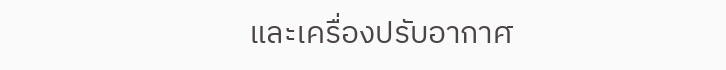และเครื่องปรับอากาศ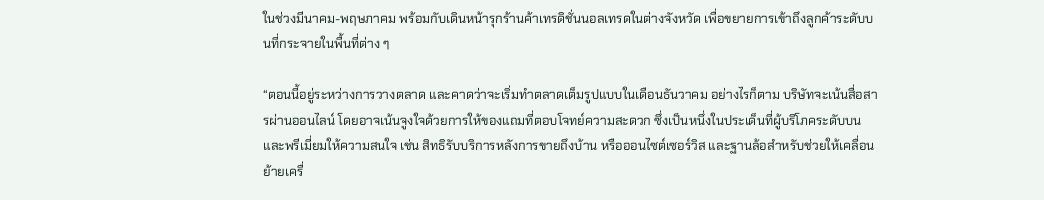ในช่วงมีนาคม-พฤษภาคม พร้อมกับเดินหน้ารุกร้านค้าเทรดิชั่นนอลเทรดในต่างจังหวัด เพื่อขยายการเข้าถึงลูกค้าระดับบนที่กระจายในพื้นที่ต่าง ๆ

“ตอนนี้อยู่ระหว่างการวางตลาด และคาดว่าจะเริ่มทำตลาดเต็มรูปแบบในเดือนธันวาคม อย่างไรก็ตาม บริษัทจะเน้นสื่อสารผ่านออนไลน์ โดยอาจเน้นจูงใจด้วยการให้ของแถมที่ตอบโจทย์ความสะดวก ซึ่งเป็นหนึ่งในประเด็นที่ผู้บริโภคระดับบนและพรีเมี่ยมให้ความสนใจ เช่น สิทธิรับบริการหลังการขายถึงบ้าน หรือออนไซต์เซอร์วิส และฐานล้อสำหรับช่วยให้เคลื่อนย้ายเครื่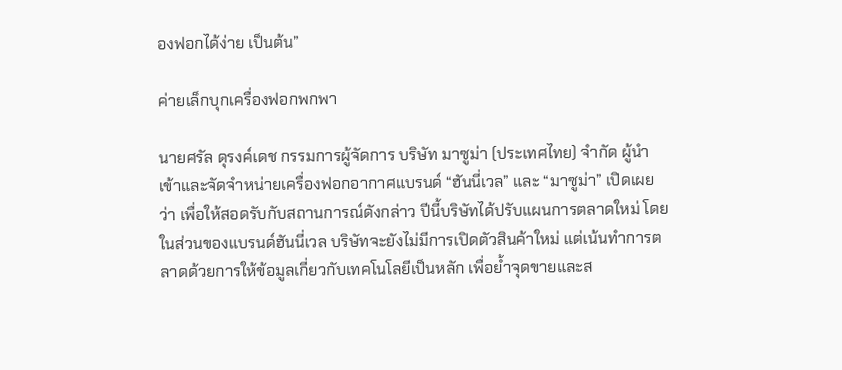องฟอกได้ง่าย เป็นต้น”

ค่ายเล็กบุกเครื่องฟอกพกพา

นายศรัล ดุรงค์เดช กรรมการผู้จัดการ บริษัท มาซูม่า (ประเทศไทย) จำกัด ผู้นำเข้าและจัดจำหน่ายเครื่องฟอกอากาศแบรนด์ “ฮันนี่เวล” และ “มาซูม่า” เปิดเผยว่า เพื่อให้สอดรับกับสถานการณ์ดังกล่าว ปีนี้บริษัทได้ปรับแผนการตลาดใหม่ โดยในส่วนของแบรนด์ฮันนี่เวล บริษัทจะยังไม่มีการเปิดตัวสินค้าใหม่ แต่เน้นทำการตลาดด้วยการให้ข้อมูลเกี่ยวกับเทคโนโลยีเป็นหลัก เพื่อย้ำจุดขายและส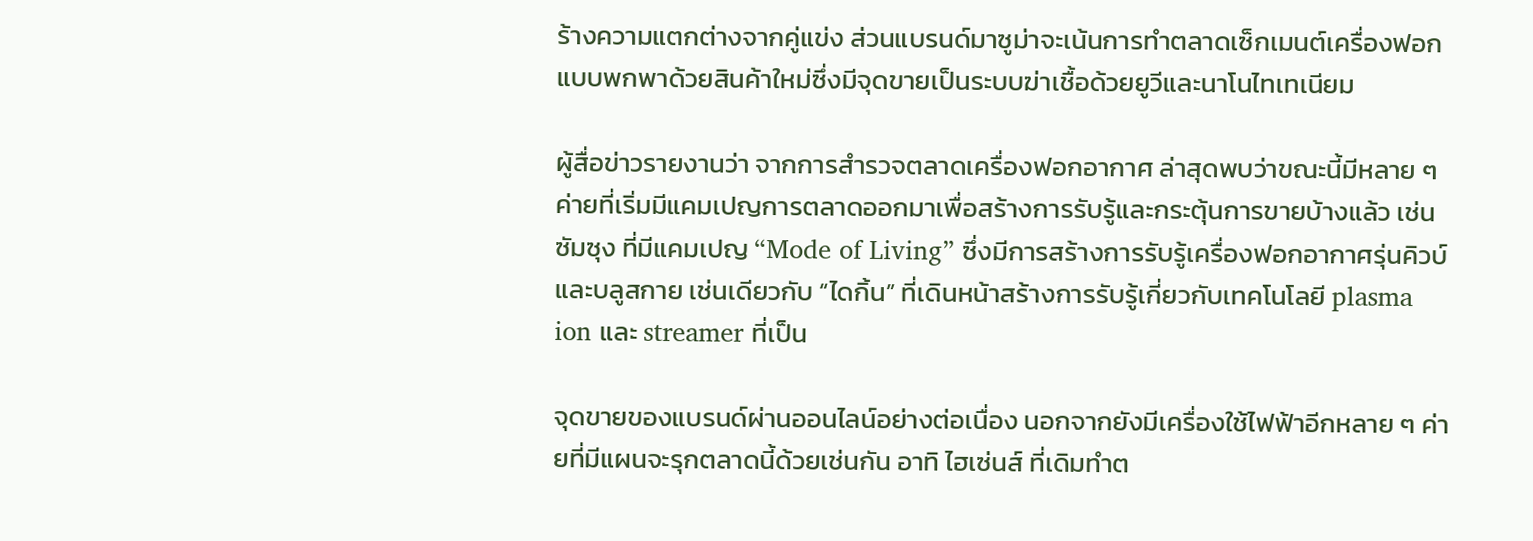ร้างความแตกต่างจากคู่แข่ง ส่วนแบรนด์มาซูม่าจะเน้นการทำตลาดเซ็กเมนต์เครื่องฟอกแบบพกพาด้วยสินค้าใหม่ซึ่งมีจุดขายเป็นระบบฆ่าเชื้อด้วยยูวีและนาโนไทเทเนียม

ผู้สื่อข่าวรายงานว่า จากการสำรวจตลาดเครื่องฟอกอากาศ ล่าสุดพบว่าขณะนี้มีหลาย ๆ ค่ายที่เริ่มมีแคมเปญการตลาดออกมาเพื่อสร้างการรับรู้และกระตุ้นการขายบ้างแล้ว เช่น ซัมซุง ที่มีแคมเปญ “Mode of Living” ซึ่งมีการสร้างการรับรู้เครื่องฟอกอากาศรุ่นคิวบ์และบลูสกาย เช่นเดียวกับ “ไดกิ้น” ที่เดินหน้าสร้างการรับรู้เกี่ยวกับเทคโนโลยี plasma ion และ streamer ที่เป็น

จุดขายของแบรนด์ผ่านออนไลน์อย่างต่อเนื่อง นอกจากยังมีเครื่องใช้ไฟฟ้าอีกหลาย ๆ ค่ายที่มีแผนจะรุกตลาดนี้ด้วยเช่นกัน อาทิ ไฮเซ่นส์ ที่เดิมทำต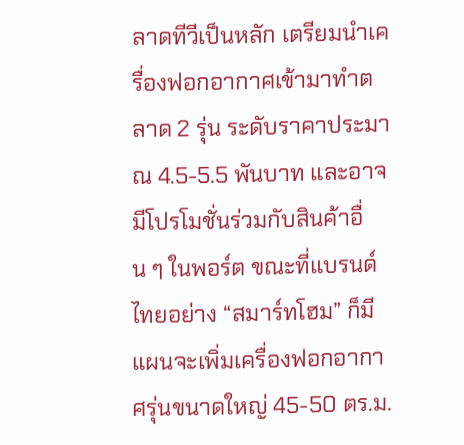ลาดทีวีเป็นหลัก เตรียมนำเครื่องฟอกอากาศเข้ามาทำตลาด 2 รุ่น ระดับราคาประมาณ 4.5-5.5 พันบาท และอาจมีโปรโมชั่นร่วมกับสินค้าอื่น ๆ ในพอร์ต ขณะที่แบรนด์ไทยอย่าง “สมาร์ทโฮม” ก็มีแผนจะเพิ่มเครื่องฟอกอากาศรุ่นขนาดใหญ่ 45-50 ตร.ม.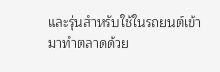และรุ่นสำหรับใช้ในรถยนต์เข้ามาทำตลาดด้วย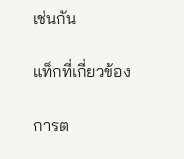เช่นกัน

แท็กที่เกี่ยวข้อง

การต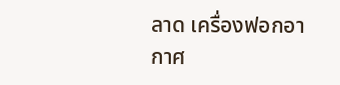ลาด เครื่องฟอกอากาศ